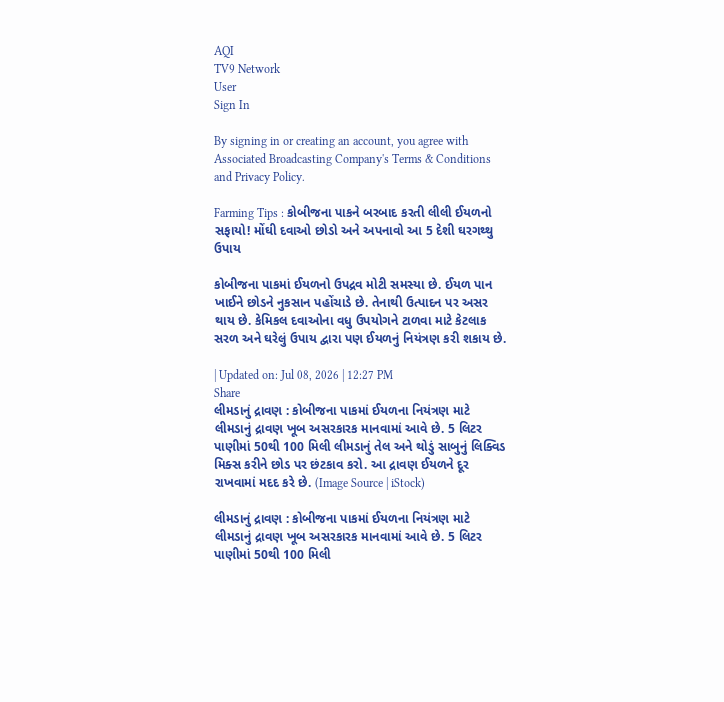AQI
TV9 Network
User
Sign In

By signing in or creating an account, you agree with Associated Broadcasting Company's Terms & Conditions and Privacy Policy.

Farming Tips : કોબીજના પાકને બરબાદ કરતી લીલી ઈયળનો સફાયો! મોંઘી દવાઓ છોડો અને અપનાવો આ 5 દેશી ઘરગથ્થુ ઉપાય

કોબીજના પાકમાં ઈયળનો ઉપદ્રવ મોટી સમસ્યા છે. ઈયળ પાન ખાઈને છોડને નુકસાન પહોંચાડે છે. તેનાથી ઉત્પાદન પર અસર થાય છે. કેમિકલ દવાઓના વધુ ઉપયોગને ટાળવા માટે કેટલાક સરળ અને ઘરેલું ઉપાય દ્વારા પણ ઈયળનું નિયંત્રણ કરી શકાય છે.

| Updated on: Jul 08, 2026 | 12:27 PM
Share
લીમડાનું દ્રાવણ : કોબીજના પાકમાં ઈયળના નિયંત્રણ માટે લીમડાનું દ્રાવણ ખૂબ અસરકારક માનવામાં આવે છે. 5 લિટર પાણીમાં 50થી 100 મિલી લીમડાનું તેલ અને થોડું સાબુનું લિક્વિડ મિક્સ કરીને છોડ પર છંટકાવ કરો. આ દ્રાવણ ઈયળને દૂર રાખવામાં મદદ કરે છે. (Image Source | iStock)

લીમડાનું દ્રાવણ : કોબીજના પાકમાં ઈયળના નિયંત્રણ માટે લીમડાનું દ્રાવણ ખૂબ અસરકારક માનવામાં આવે છે. 5 લિટર પાણીમાં 50થી 100 મિલી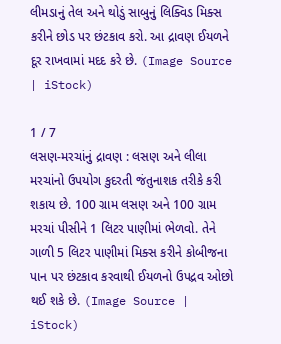લીમડાનું તેલ અને થોડું સાબુનું લિક્વિડ મિક્સ કરીને છોડ પર છંટકાવ કરો. આ દ્રાવણ ઈયળને દૂર રાખવામાં મદદ કરે છે. (Image Source | iStock)

1 / 7
લસણ-મરચાંનું દ્રાવણ : લસણ અને લીલા મરચાંનો ઉપયોગ કુદરતી જંતુનાશક તરીકે કરી શકાય છે. 100 ગ્રામ લસણ અને 100 ગ્રામ મરચાં પીસીને 1 લિટર પાણીમાં ભેળવો. તેને ગાળી 5 લિટર પાણીમાં મિક્સ કરીને કોબીજના પાન પર છંટકાવ કરવાથી ઈયળનો ઉપદ્રવ ઓછો થઈ શકે છે. (Image Source | iStock)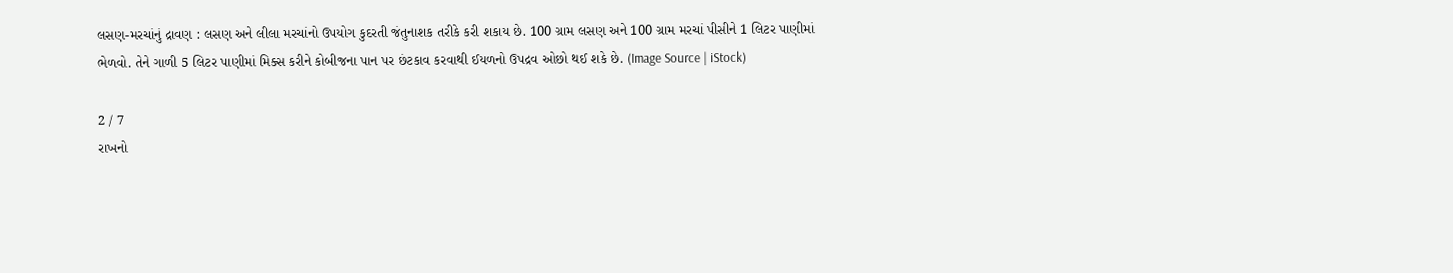લસણ-મરચાંનું દ્રાવણ : લસણ અને લીલા મરચાંનો ઉપયોગ કુદરતી જંતુનાશક તરીકે કરી શકાય છે. 100 ગ્રામ લસણ અને 100 ગ્રામ મરચાં પીસીને 1 લિટર પાણીમાં ભેળવો. તેને ગાળી 5 લિટર પાણીમાં મિક્સ કરીને કોબીજના પાન પર છંટકાવ કરવાથી ઈયળનો ઉપદ્રવ ઓછો થઈ શકે છે. (Image Source | iStock)

2 / 7
રાખનો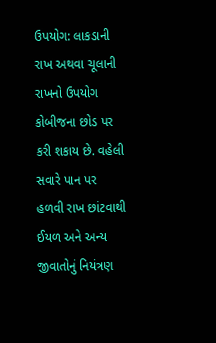ઉપયોગ: લાકડાની રાખ અથવા ચૂલાની રાખનો ઉપયોગ કોબીજના છોડ પર કરી શકાય છે. વહેલી સવારે પાન પર હળવી રાખ છાંટવાથી ઈયળ અને અન્ય જીવાતોનું નિયંત્રણ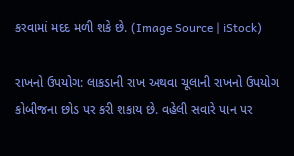કરવામાં મદદ મળી શકે છે. (Image Source | iStock)

રાખનો ઉપયોગ: લાકડાની રાખ અથવા ચૂલાની રાખનો ઉપયોગ કોબીજના છોડ પર કરી શકાય છે. વહેલી સવારે પાન પર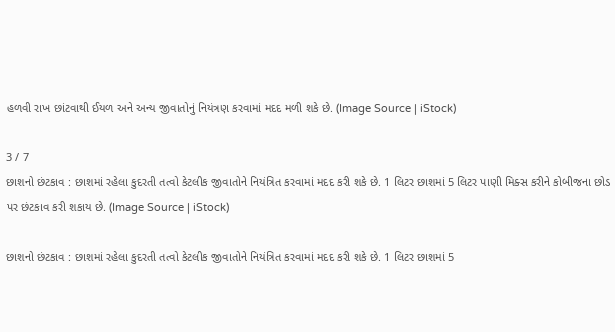હળવી રાખ છાંટવાથી ઈયળ અને અન્ય જીવાતોનું નિયંત્રણ કરવામાં મદદ મળી શકે છે. (Image Source | iStock)

3 / 7
છાશનો છંટકાવ : છાશમાં રહેલા કુદરતી તત્વો કેટલીક જીવાતોને નિયંત્રિત કરવામાં મદદ કરી શકે છે. 1 લિટર છાશમાં 5 લિટર પાણી મિક્સ કરીને કોબીજના છોડ પર છંટકાવ કરી શકાય છે. (Image Source | iStock)

છાશનો છંટકાવ : છાશમાં રહેલા કુદરતી તત્વો કેટલીક જીવાતોને નિયંત્રિત કરવામાં મદદ કરી શકે છે. 1 લિટર છાશમાં 5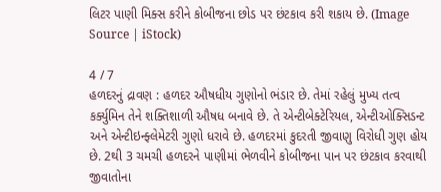લિટર પાણી મિક્સ કરીને કોબીજના છોડ પર છંટકાવ કરી શકાય છે. (Image Source | iStock)

4 / 7
હળદરનું દ્રાવણ : હળદર ઔષધીય ગુણોનો ભંડાર છે. તેમાં રહેલું મુખ્ય તત્વ કર્ક્યુમિન તેને શક્તિશાળી ઔષધ બનાવે છે. તે એન્ટીબેક્ટેરિયલ, એન્ટીઓક્સિડન્ટ અને એન્ટીઇન્ફ્લેમેટરી ગુણો ધરાવે છે. હળદરમાં કુદરતી જીવાણુ વિરોધી ગુણ હોય છે. 2થી 3 ચમચી હળદરને પાણીમાં ભેળવીને કોબીજના પાન પર છંટકાવ કરવાથી જીવાતોના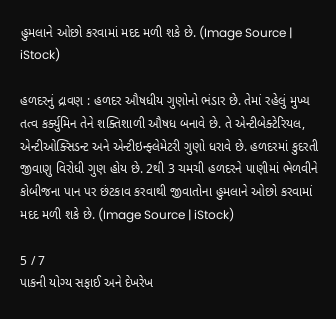હુમલાને ઓછો કરવામાં મદદ મળી શકે છે. (Image Source | iStock)

હળદરનું દ્રાવણ : હળદર ઔષધીય ગુણોનો ભંડાર છે. તેમાં રહેલું મુખ્ય તત્વ કર્ક્યુમિન તેને શક્તિશાળી ઔષધ બનાવે છે. તે એન્ટીબેક્ટેરિયલ, એન્ટીઓક્સિડન્ટ અને એન્ટીઇન્ફ્લેમેટરી ગુણો ધરાવે છે. હળદરમાં કુદરતી જીવાણુ વિરોધી ગુણ હોય છે. 2થી 3 ચમચી હળદરને પાણીમાં ભેળવીને કોબીજના પાન પર છંટકાવ કરવાથી જીવાતોના હુમલાને ઓછો કરવામાં મદદ મળી શકે છે. (Image Source | iStock)

5 / 7
પાકની યોગ્ય સફાઈ અને દેખરેખ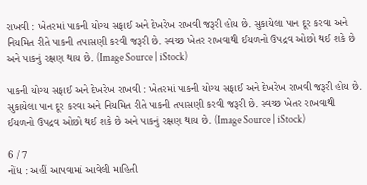રાખવી : ખેતરમાં પાકની યોગ્ય સફાઈ અને દેખરેખ રાખવી જરૂરી હોય છે. સુકાયેલા પાન દૂર કરવા અને નિયમિત રીતે પાકની તપાસણી કરવી જરૂરી છે. સ્વચ્છ ખેતર રાખવાથી ઈયળનો ઉપદ્રવ ઓછો થઈ શકે છે અને પાકનું રક્ષણ થાય છે. (Image Source | iStock)

પાકની યોગ્ય સફાઈ અને દેખરેખ રાખવી : ખેતરમાં પાકની યોગ્ય સફાઈ અને દેખરેખ રાખવી જરૂરી હોય છે. સુકાયેલા પાન દૂર કરવા અને નિયમિત રીતે પાકની તપાસણી કરવી જરૂરી છે. સ્વચ્છ ખેતર રાખવાથી ઈયળનો ઉપદ્રવ ઓછો થઈ શકે છે અને પાકનું રક્ષણ થાય છે. (Image Source | iStock)

6 / 7
નોંધ : અહીં આપવામાં આવેલી માહિતી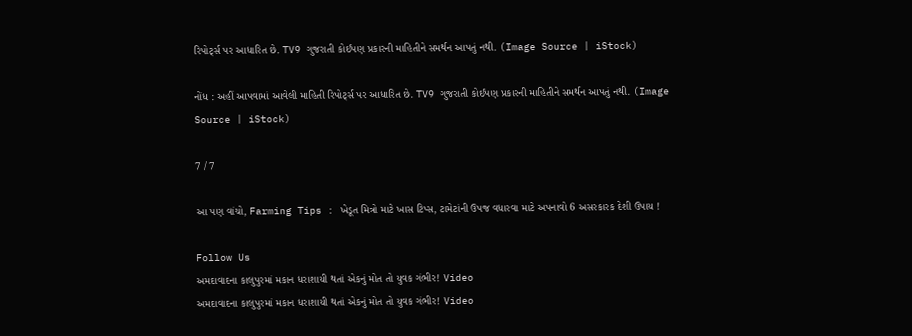રિપોર્ટ્સ પર આધારિત છે. TV9 ગુજરાતી કોઈપણ પ્રકારની માહિતીને સમર્થન આપતું નથી. (Image Source | iStock)

નોંધ : અહીં આપવામાં આવેલી માહિતી રિપોર્ટ્સ પર આધારિત છે. TV9 ગુજરાતી કોઈપણ પ્રકારની માહિતીને સમર્થન આપતું નથી. (Image Source | iStock)

7 / 7

આ પણ વાંચો, Farming Tips : ખેડૂત મિત્રો માટે ખાસ ટિપ્સ, ટામેટાંની ઉપજ વધારવા માટે અપનાવો 6 અસરકારક દેશી ઉપાય !

Follow Us
અમદાવાદના કાલુપુરમાં મકાન ધરાશાયી થતાં એકનું મોત તો યુવક ગંભીર! Video
અમદાવાદના કાલુપુરમાં મકાન ધરાશાયી થતાં એકનું મોત તો યુવક ગંભીર! Video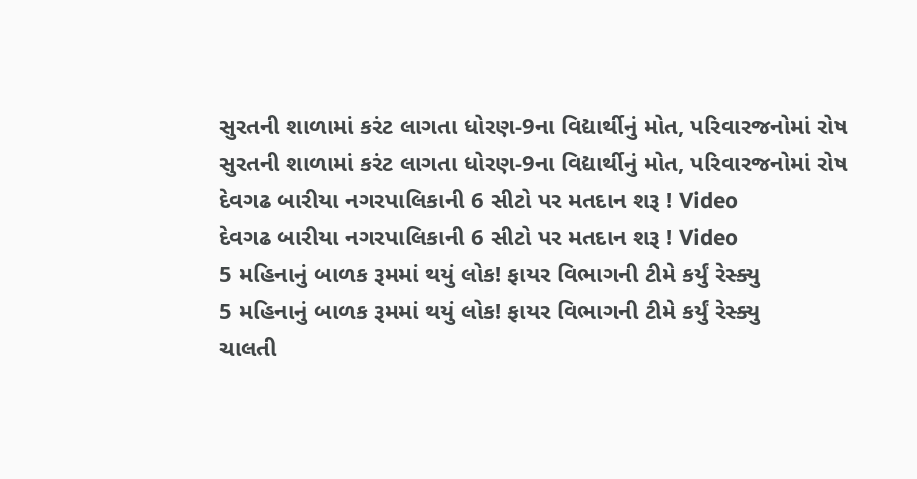સુરતની શાળામાં કરંટ લાગતા ધોરણ-9ના વિદ્યાર્થીનું મોત, પરિવારજનોમાં રોષ
સુરતની શાળામાં કરંટ લાગતા ધોરણ-9ના વિદ્યાર્થીનું મોત, પરિવારજનોમાં રોષ
દેવગઢ બારીયા નગરપાલિકાની 6 સીટો પર મતદાન શરૂ ! Video
દેવગઢ બારીયા નગરપાલિકાની 6 સીટો પર મતદાન શરૂ ! Video
5 મહિનાનું બાળક રૂમમાં થયું લોક! ફાયર વિભાગની ટીમે કર્યું રેસ્ક્યુ
5 મહિનાનું બાળક રૂમમાં થયું લોક! ફાયર વિભાગની ટીમે કર્યું રેસ્ક્યુ
ચાલતી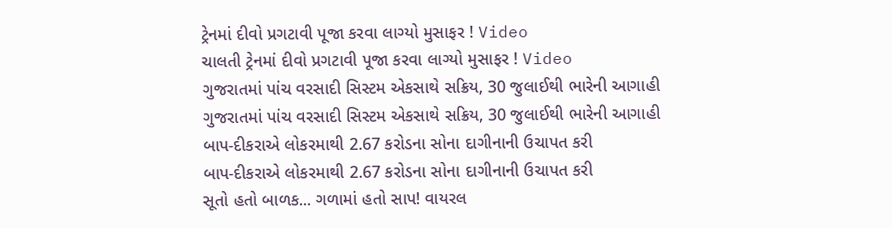ટ્રેનમાં દીવો પ્રગટાવી પૂજા કરવા લાગ્યો મુસાફર ! Video
ચાલતી ટ્રેનમાં દીવો પ્રગટાવી પૂજા કરવા લાગ્યો મુસાફર ! Video
ગુજરાતમાં પાંચ વરસાદી સિસ્ટમ એકસાથે સક્રિય, 30 જુલાઈથી ભારેની આગાહી
ગુજરાતમાં પાંચ વરસાદી સિસ્ટમ એકસાથે સક્રિય, 30 જુલાઈથી ભારેની આગાહી
બાપ-દીકરાએ લોકરમાથી 2.67 કરોડના સોના દાગીનાની ઉચાપત કરી
બાપ-દીકરાએ લોકરમાથી 2.67 કરોડના સોના દાગીનાની ઉચાપત કરી
સૂતો હતો બાળક... ગળામાં હતો સાપ! વાયરલ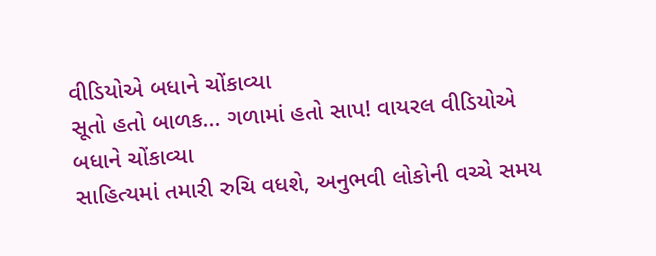વીડિયોએ બધાને ચોંકાવ્યા
સૂતો હતો બાળક... ગળામાં હતો સાપ! વાયરલ વીડિયોએ બધાને ચોંકાવ્યા
સાહિત્યમાં તમારી રુચિ વધશે, અનુભવી લોકોની વચ્ચે સમય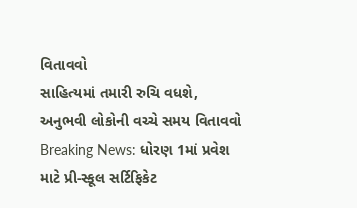વિતાવવો
સાહિત્યમાં તમારી રુચિ વધશે, અનુભવી લોકોની વચ્ચે સમય વિતાવવો
Breaking News: ધોરણ 1માં પ્રવેશ માટે પ્રી-સ્કૂલ સર્ટિફિકેટ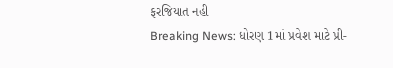ફરજિયાત નહી
Breaking News: ધોરણ 1માં પ્રવેશ માટે પ્રી-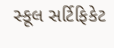સ્કૂલ સર્ટિફિકેટ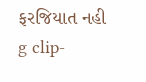ફરજિયાત નહી
g clip-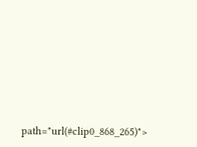path="url(#clip0_868_265)">